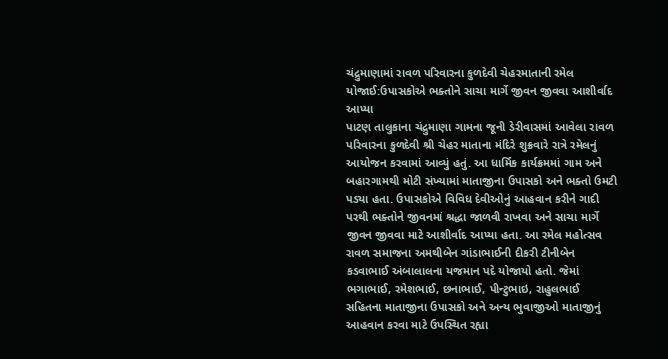ચંદ્રુમાણામાં રાવળ પરિવારના કુળદેવી ચેહરમાતાની રમેલ યોજાઈ:ઉપાસકોએ ભક્તોને સાચા માર્ગે જીવન જીવવા આશીર્વાદ આપ્યા
પાટણ તાલુકાના ચંદ્રુમાણા ગામના જૂની ડેરીવાસમાં આવેલા રાવળ પરિવારના કુળદેવી શ્રી ચેહર માતાના મંદિરે શુક્રવારે રાત્રે રમેલનું આયોજન કરવામાં આવ્યું હતું. આ ધાર્મિક કાર્યક્રમમાં ગામ અને બહારગામથી મોટી સંખ્યામાં માતાજીના ઉપાસકો અને ભક્તો ઉમટી પડ્યા હતા. ઉપાસકોએ વિવિધ દેવીઓનું આહવાન કરીને ગાદી પરથી ભક્તોને જીવનમાં શ્રદ્ધા જાળવી રાખવા અને સાચા માર્ગે જીવન જીવવા માટે આશીર્વાદ આપ્યા હતા. આ રમેલ મહોત્સવ રાવળ સમાજના અમથીબેન ગાંડાભાઈની દીકરી ટીનીબેન કડવાભાઈ અંબાલાલના યજમાન પદે યોજાયો હતો. જેમાં ભગાભાઈ, રમેશભાઈ, છનાભાઈ, પીન્ટુભાઇ, રાહુલભાઈ સહિતના માતાજીના ઉપાસકો અને અન્ય ભુવાજીઓ માતાજીનું આહવાન કરવા માટે ઉપસ્થિત રહ્યા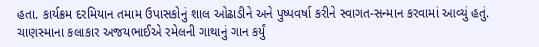હતા. કાર્યક્રમ દરમિયાન તમામ ઉપાસકોનું શાલ ઓઢાડીને અને પુષ્પવર્ષા કરીને સ્વાગત-સન્માન કરવામાં આવ્યું હતું. ચાણસ્માના કલાકાર અજયભાઈએ રમેલની ગાથાનું ગાન કર્યું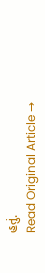હતું.
Read Original Article →